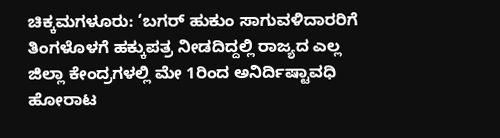ಚಿಕ್ಕಮಗಳೂರು: ‘ಬಗರ್ ಹುಕುಂ ಸಾಗುವಳಿದಾರರಿಗೆ ತಿಂಗಳೊಳಗೆ ಹಕ್ಕುಪತ್ರ ನೀಡದಿದ್ದಲ್ಲಿ ರಾಜ್ಯದ ಎಲ್ಲ ಜಿಲ್ಲಾ ಕೇಂದ್ರಗಳಲ್ಲಿ ಮೇ 1ರಿಂದ ಅನಿರ್ದಿಷ್ಟಾವಧಿ ಹೋರಾಟ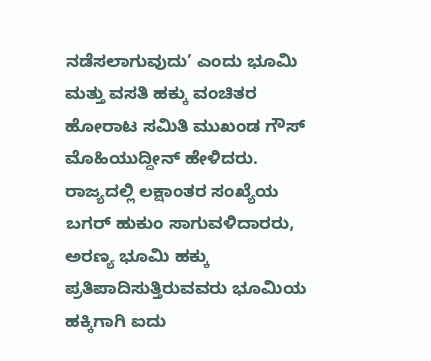ನಡೆಸಲಾಗುವುದು’ ಎಂದು ಭೂಮಿ ಮತ್ತು ವಸತಿ ಹಕ್ಕು ವಂಚಿತರ ಹೋರಾಟ ಸಮಿತಿ ಮುಖಂಡ ಗೌಸ್ ಮೊಹಿಯುದ್ದೀನ್ ಹೇಳಿದರು.
ರಾಜ್ಯದಲ್ಲಿ ಲಕ್ಷಾಂತರ ಸಂಖ್ಯೆಯ ಬಗರ್ ಹುಕುಂ ಸಾಗುವಳಿದಾರರು, ಅರಣ್ಯ ಭೂಮಿ ಹಕ್ಕು ಪ್ರತಿಪಾದಿಸುತ್ತಿರುವವರು ಭೂಮಿಯ ಹಕ್ಕಿಗಾಗಿ ಐದು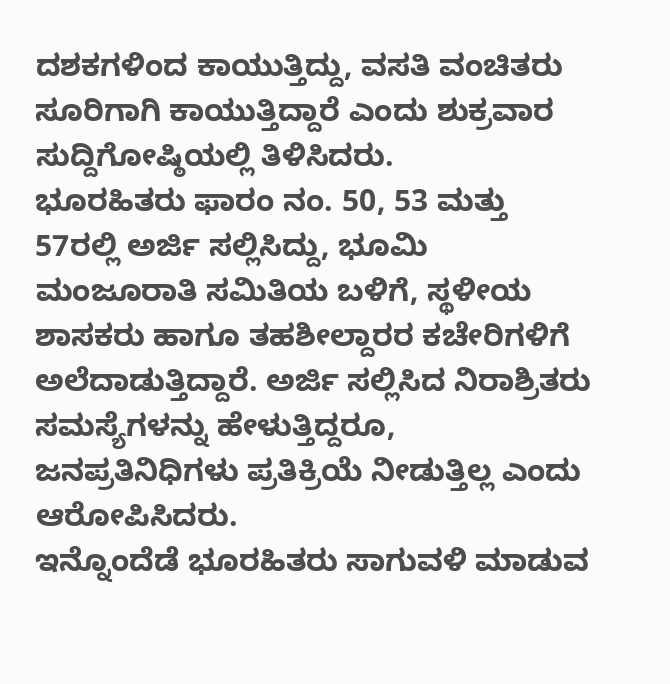ದಶಕಗಳಿಂದ ಕಾಯುತ್ತಿದ್ದು, ವಸತಿ ವಂಚಿತರು ಸೂರಿಗಾಗಿ ಕಾಯುತ್ತಿದ್ದಾರೆ ಎಂದು ಶುಕ್ರವಾರ ಸುದ್ದಿಗೋಷ್ಠಿಯಲ್ಲಿ ತಿಳಿಸಿದರು.
ಭೂರಹಿತರು ಫಾರಂ ನಂ. 50, 53 ಮತ್ತು 57ರಲ್ಲಿ ಅರ್ಜಿ ಸಲ್ಲಿಸಿದ್ದು, ಭೂಮಿ ಮಂಜೂರಾತಿ ಸಮಿತಿಯ ಬಳಿಗೆ, ಸ್ಥಳೀಯ ಶಾಸಕರು ಹಾಗೂ ತಹಶೀಲ್ದಾರರ ಕಚೇರಿಗಳಿಗೆ ಅಲೆದಾಡುತ್ತಿದ್ದಾರೆ. ಅರ್ಜಿ ಸಲ್ಲಿಸಿದ ನಿರಾಶ್ರಿತರು ಸಮಸ್ಯೆಗಳನ್ನು ಹೇಳುತ್ತಿದ್ದರೂ, ಜನಪ್ರತಿನಿಧಿಗಳು ಪ್ರತಿಕ್ರಿಯೆ ನೀಡುತ್ತಿಲ್ಲ ಎಂದು ಆರೋಪಿಸಿದರು.
ಇನ್ನೊಂದೆಡೆ ಭೂರಹಿತರು ಸಾಗುವಳಿ ಮಾಡುವ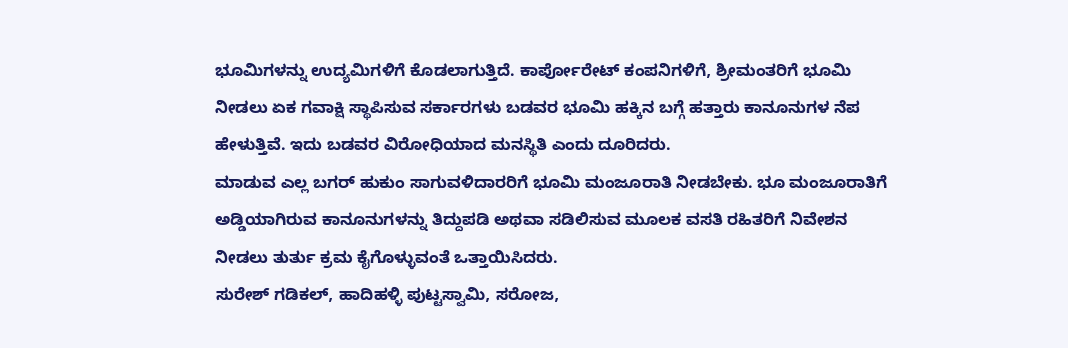ಭೂಮಿಗಳನ್ನು ಉದ್ಯಮಿಗಳಿಗೆ ಕೊಡಲಾಗುತ್ತಿದೆ. ಕಾರ್ಪೋರೇಟ್ ಕಂಪನಿಗಳಿಗೆ, ಶ್ರೀಮಂತರಿಗೆ ಭೂಮಿ ನೀಡಲು ಏಕ ಗವಾಕ್ಷಿ ಸ್ಥಾಪಿಸುವ ಸರ್ಕಾರಗಳು ಬಡವರ ಭೂಮಿ ಹಕ್ಕಿನ ಬಗ್ಗೆ ಹತ್ತಾರು ಕಾನೂನುಗಳ ನೆಪ ಹೇಳುತ್ತಿವೆ. ಇದು ಬಡವರ ವಿರೋಧಿಯಾದ ಮನಸ್ಥಿತಿ ಎಂದು ದೂರಿದರು.
ಮಾಡುವ ಎಲ್ಲ ಬಗರ್ ಹುಕುಂ ಸಾಗುವಳಿದಾರರಿಗೆ ಭೂಮಿ ಮಂಜೂರಾತಿ ನೀಡಬೇಕು. ಭೂ ಮಂಜೂರಾತಿಗೆ ಅಡ್ಡಿಯಾಗಿರುವ ಕಾನೂನುಗಳನ್ನು ತಿದ್ದುಪಡಿ ಅಥವಾ ಸಡಿಲಿಸುವ ಮೂಲಕ ವಸತಿ ರಹಿತರಿಗೆ ನಿವೇಶನ ನೀಡಲು ತುರ್ತು ಕ್ರಮ ಕೈಗೊಳ್ಳುವಂತೆ ಒತ್ತಾಯಿಸಿದರು.
ಸುರೇಶ್ ಗಡಿಕಲ್, ಹಾದಿಹಳ್ಳಿ ಪುಟ್ಟಸ್ವಾಮಿ, ಸರೋಜ,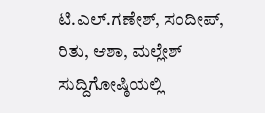ಟಿ.ಎಲ್.ಗಣೇಶ್, ಸಂದೀಪ್, ರಿತು, ಆಶಾ, ಮಲ್ಲೇಶ್ ಸುದ್ದಿಗೋಷ್ಠಿಯಲ್ಲಿ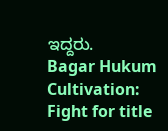ಇದ್ದರು.
Bagar Hukum Cultivation: Fight for title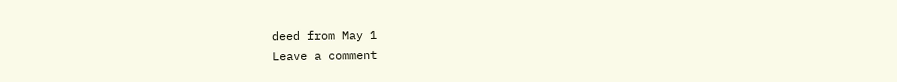deed from May 1
Leave a comment